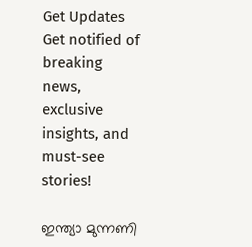Get Updates
Get notified of breaking news, exclusive insights, and must-see stories!

ഇന്ത്യാ മുന്നണി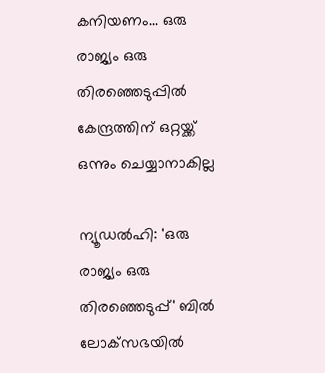കനിയണം... ഒരു രാജ്യം ഒരു തിരഞ്ഞെടുപ്പില്‍ കേന്ദ്രത്തിന് ഒറ്റയ്ക്ക് ഒന്നും ചെയ്യാനാകില്ല

ന്യൂഡല്‍ഹി: 'ഒരു രാജ്യം ഒരു തിരഞ്ഞെടുപ്പ്' ബില്‍ ലോക്‌സഭയില്‍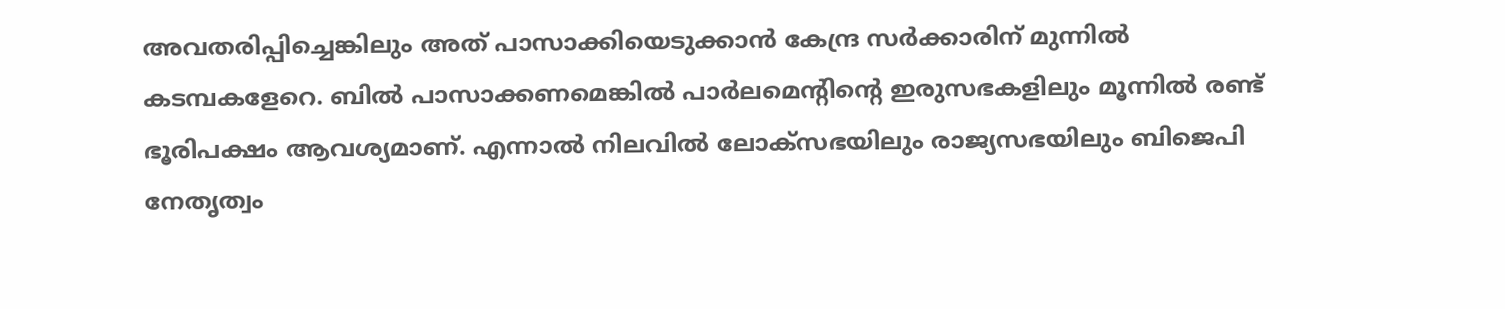അവതരിപ്പിച്ചെങ്കിലും അത് പാസാക്കിയെടുക്കാന്‍ കേന്ദ്ര സര്‍ക്കാരിന് മുന്നില്‍ കടമ്പകളേറെ. ബില്‍ പാസാക്കണമെങ്കില്‍ പാര്‍ലമെന്റിന്റെ ഇരുസഭകളിലും മൂന്നില്‍ രണ്ട് ഭൂരിപക്ഷം ആവശ്യമാണ്. എന്നാല്‍ നിലവില്‍ ലോക്‌സഭയിലും രാജ്യസഭയിലും ബിജെപി നേതൃത്വം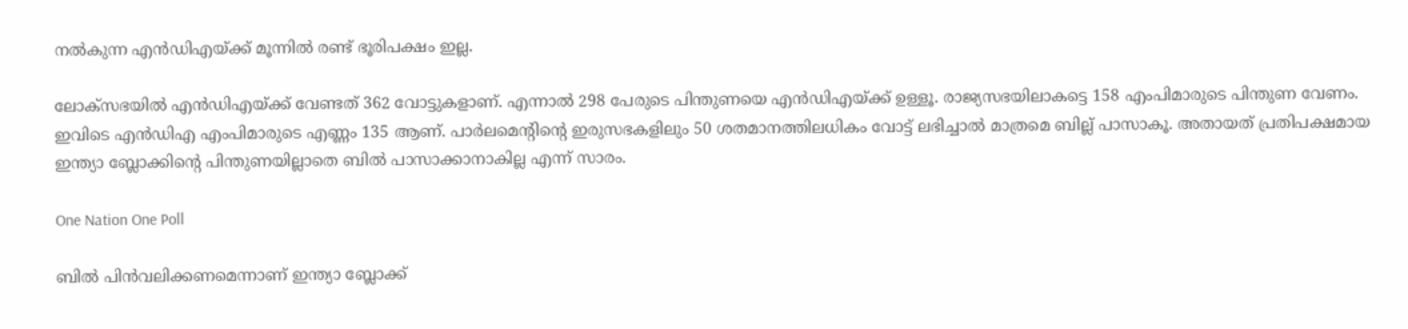നല്‍കുന്ന എന്‍ഡിഎയ്ക്ക് മൂന്നില്‍ രണ്ട് ഭൂരിപക്ഷം ഇല്ല.

ലോക്സഭയില്‍ എന്‍ഡിഎയ്ക്ക് വേണ്ടത് 362 വോട്ടുകളാണ്. എന്നാല്‍ 298 പേരുടെ പിന്തുണയെ എന്‍ഡിഎയ്ക്ക് ഉള്ളൂ. രാജ്യസഭയിലാകട്ടെ 158 എംപിമാരുടെ പിന്തുണ വേണം. ഇവിടെ എന്‍ഡിഎ എംപിമാരുടെ എണ്ണം 135 ആണ്. പാര്‍ലമെന്റിന്റെ ഇരുസഭകളിലും 50 ശതമാനത്തിലധികം വോട്ട് ലഭിച്ചാല്‍ മാത്രമെ ബില്ല് പാസാകൂ. അതായത് പ്രതിപക്ഷമായ ഇന്ത്യാ ബ്ലോക്കിന്റെ പിന്തുണയില്ലാതെ ബില്‍ പാസാക്കാനാകില്ല എന്ന് സാരം.

One Nation One Poll

ബില്‍ പിന്‍വലിക്കണമെന്നാണ് ഇന്ത്യാ ബ്ലോക്ക്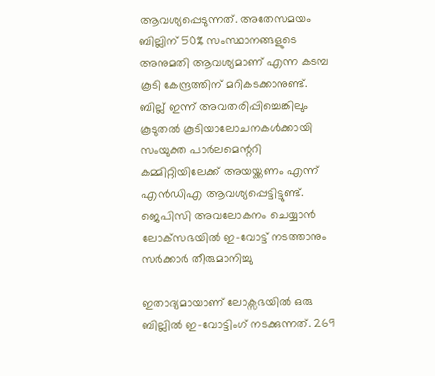ആവശ്യപ്പെടുന്നത്. അതേസമയം ബില്ലിന് 50% സംസ്ഥാനങ്ങളുടെ അനുമതി ആവശ്യമാണ് എന്ന കടമ്പ കൂടി കേന്ദ്രത്തിന് മറികടക്കാനുണ്ട്. ബില്ല് ഇന്ന് അവതരിപ്പിച്ചെങ്കിലും കൂടുതല്‍ കൂടിയാലോചനകള്‍ക്കായി സംയുക്ത പാര്‍ലമെന്ററി കമ്മിറ്റിയിലേക്ക് അയയ്ക്കണം എന്ന് എന്‍ഡിഎ ആവശ്യപ്പെട്ടിട്ടുണ്ട്. ജെപിസി അവലോകനം ചെയ്യാന്‍ ലോക്‌സഭയില്‍ ഇ-വോട്ട് നടത്താനും സര്‍ക്കാര്‍ തീരുമാനിച്ചു

ഇതാദ്യമായാണ് ലോക്സഭയില്‍ ഒരു ബില്ലില്‍ ഇ-വോട്ടിംഗ് നടക്കുന്നത്. 269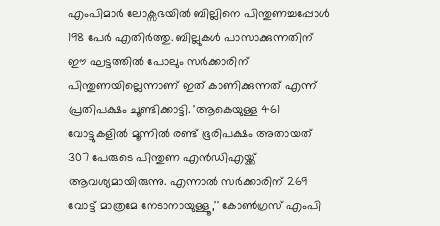എംപിമാര്‍ ലോക്സഭയില്‍ ബില്ലിനെ പിന്തുണച്ചപ്പോള്‍ 198 പേര്‍ എതിര്‍ത്തു. ബില്ലുകള്‍ പാസാക്കുന്നതിന് ഈ ഘട്ടത്തില്‍ പോലും സര്‍ക്കാരിന് പിന്തുണയില്ലെന്നാണ് ഇത് കാണിക്കുന്നത് എന്ന് പ്രതിപക്ഷം ചൂണ്ടിക്കാട്ടി. 'ആകെയുള്ള 461 വോട്ടുകളില്‍ മൂന്നില്‍ രണ്ട് ഭൂരിപക്ഷം അതായത് 307 പേരുടെ പിന്തുണ എന്‍ഡിഎയ്ക്ക് ആവശ്യമായിരുന്നു. എന്നാല്‍ സര്‍ക്കാരിന് 269 വോട്ട് മാത്രമേ നേടാനായുള്ളൂ,'' കോണ്‍ഗ്രസ് എംപി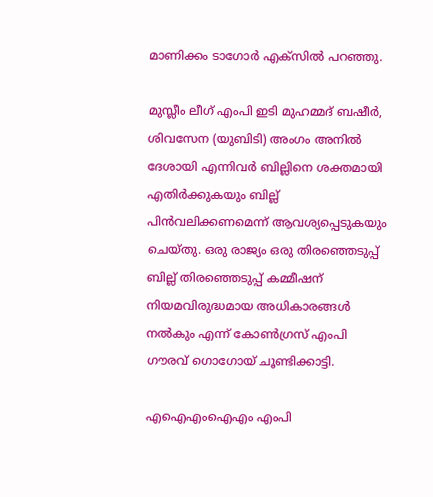മാണിക്കം ടാഗോര്‍ എക്സില്‍ പറഞ്ഞു.

മുസ്ലീം ലീഗ് എംപി ഇടി മുഹമ്മദ് ബഷീര്‍, ശിവസേന (യുബിടി) അംഗം അനില്‍ ദേശായി എന്നിവര്‍ ബില്ലിനെ ശക്തമായി എതിര്‍ക്കുകയും ബില്ല് പിന്‍വലിക്കണമെന്ന് ആവശ്യപ്പെടുകയും ചെയ്തു. ഒരു രാജ്യം ഒരു തിരഞ്ഞെടുപ്പ് ബില്ല് തിരഞ്ഞെടുപ്പ് കമ്മീഷന് നിയമവിരുദ്ധമായ അധികാരങ്ങള്‍ നല്‍കും എന്ന് കോണ്‍ഗ്രസ് എംപി ഗൗരവ് ഗൊഗോയ് ചൂണ്ടിക്കാട്ടി.

എഐഎംഐഎം എംപി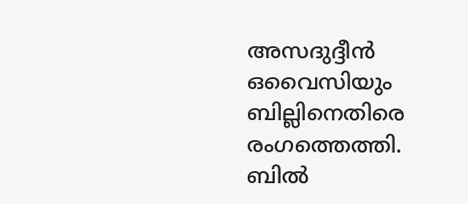അസദുദ്ദീന്‍ ഒവൈസിയും ബില്ലിനെതിരെ രംഗത്തെത്തി. ബില്‍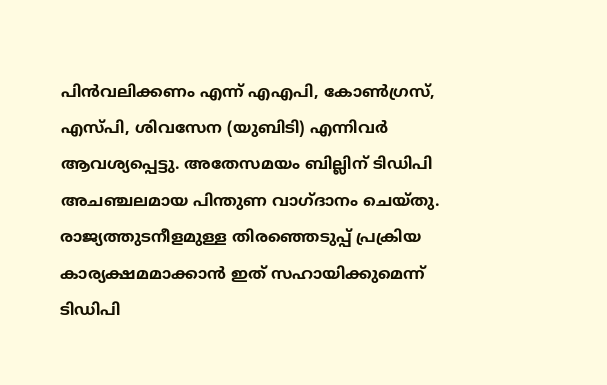പിന്‍വലിക്കണം എന്ന് എഎപി, കോണ്‍ഗ്രസ്, എസ്പി, ശിവസേന (യുബിടി) എന്നിവര്‍ ആവശ്യപ്പെട്ടു. അതേസമയം ബില്ലിന് ടിഡിപി അചഞ്ചലമായ പിന്തുണ വാഗ്ദാനം ചെയ്തു. രാജ്യത്തുടനീളമുള്ള തിരഞ്ഞെടുപ്പ് പ്രക്രിയ കാര്യക്ഷമമാക്കാന്‍ ഇത് സഹായിക്കുമെന്ന് ടിഡിപി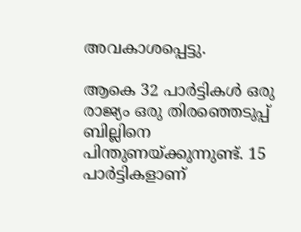അവകാശപ്പെട്ടു.

ആകെ 32 പാര്‍ട്ടികള്‍ ഒരു രാജ്യം ഒരു തിരഞ്ഞെടുപ്പ് ബില്ലിനെ പിന്തുണയ്ക്കുന്നുണ്ട്. 15 പാര്‍ട്ടികളാണ്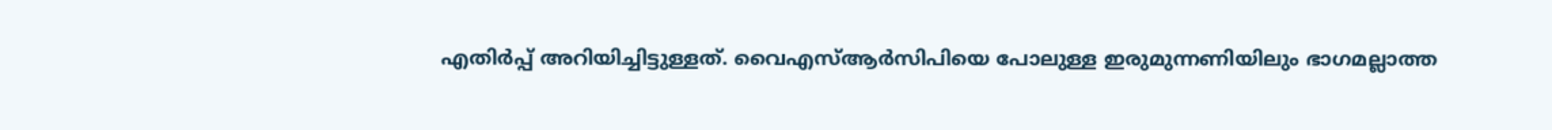എതിര്‍പ്പ് അറിയിച്ചിട്ടുള്ളത്. വൈഎസ്ആര്‍സിപിയെ പോലുള്ള ഇരുമുന്നണിയിലും ഭാഗമല്ലാത്ത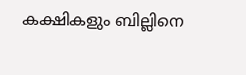കക്ഷികളും ബില്ലിനെ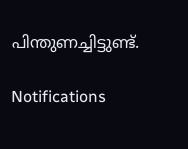പിന്തുണച്ചിട്ടുണ്ട്.

Notifications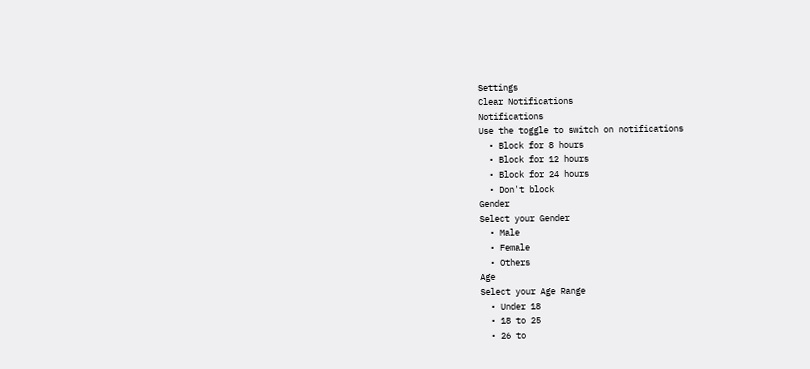Settings
Clear Notifications
Notifications
Use the toggle to switch on notifications
  • Block for 8 hours
  • Block for 12 hours
  • Block for 24 hours
  • Don't block
Gender
Select your Gender
  • Male
  • Female
  • Others
Age
Select your Age Range
  • Under 18
  • 18 to 25
  • 26 to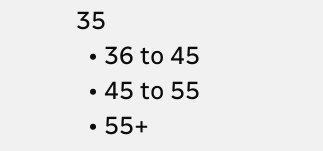35
  • 36 to 45
  • 45 to 55
  • 55+